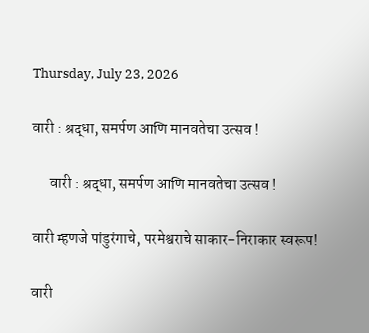Thursday, July 23, 2026

वारी : श्रद्धा, समर्पण आणि मानवतेचा उत्सव !

      वारी : श्रद्धा, समर्पण आणि मानवतेचा उत्सव !

वारी म्हणजे पांडुरंगाचे, परमेश्वराचे साकार-निराकार स्वरूप!

वारी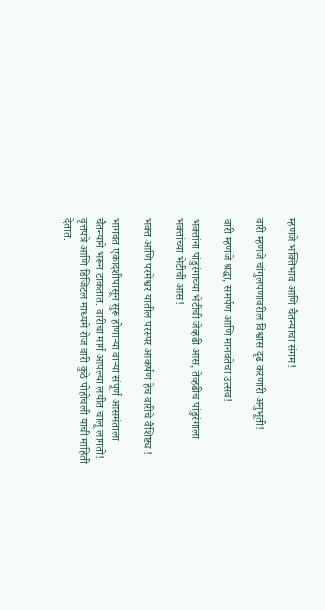म्हणजे भक्तिभाव आणि चैतन्याचा संगम!

वारी म्हणजे चांगुलपणावरील विश्वास दृढ करणारी अनुभूती!

वारी म्हणजे श्रद्धा, समर्पण आणि मानवतेचा उत्सव!

भक्तांना पांडुरंगाच्या भेटीची जेव्हढी आस, तेव्हढीच पांडुरंगाला भक्तांच्या भेटीची आस!

भक्त आणि परमेश्वर यातील परस्पर आकर्षण हेच वारीचे वैशिष्ट्य !

भागवत एकादशीपासून सुरू होणाऱ्या वाऱ्या संपूर्ण आसमंताला चैतन्याने भरून टाकतात. वारीचा मार्ग आपल्या लयीत चालू लागतो! वृत्तपत्रे आणि डिजिटल माध्यमे रोज वारी कुठे पोहोचली याची माहिती देतात.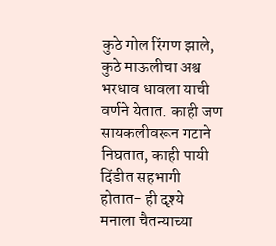कुठे गोल रिंगण झाले, कुठे माऊलीचा अश्व भरधाव धावला याची वर्णने येतात. काही जण सायकलीवरून गटाने निघतात, काही पायी दिंडीत सहभागी होतात- ही दृश्ये मनाला चैतन्याच्या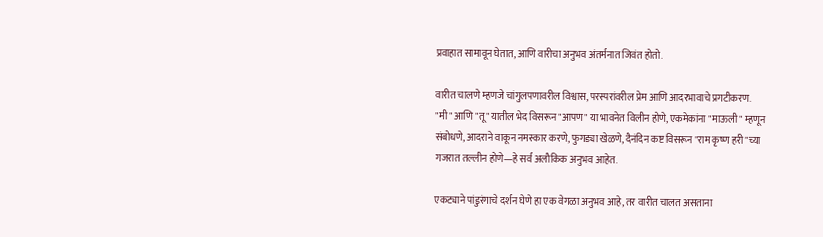प्रवाहात सामावून घेतात, आणि वारीचा अनुभव अंतर्मनात जिवंत होतो.

वारीत चालणे म्हणजे चांगुलपणावरील विश्वास, परस्परांवरील प्रेम आणि आदरभावाचे प्रगटीकरण. "मी" आणि "तू" यातील भेद विसरून "आपण" या भावनेत विलीन होणे, एकमेकांना "माऊली" म्हणून संबोधणे, आदराने वाकून नमस्कार करणे, फुगड्या खेळणे, दैनंदिन कष्ट विसरून "राम कृष्ण हरी"च्या गजरात तल्लीन होणे—हे सर्व अलौकिक अनुभव आहेत.

एकट्याने पांडुरंगाचे दर्शन घेणे हा एक वेगळा अनुभव आहे, तर वारीत चालत असताना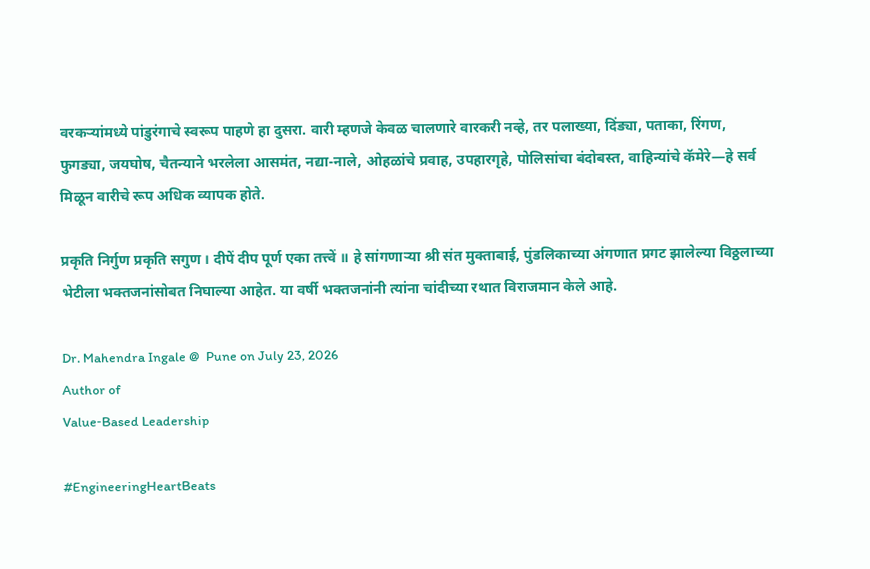वरकऱ्यांमध्ये पांडुरंगाचे स्वरूप पाहणे हा दुसरा. वारी म्हणजे केवळ चालणारे वारकरी नव्हे, तर पलाख्या, दिंड्या, पताका, रिंगण, फुगड्या, जयघोष, चैतन्याने भरलेला आसमंत, नद्या-नाले, ओहळांचे प्रवाह, उपहारगृहे, पोलिसांचा बंदोबस्त, वाहिन्यांचे कॅमेरे—हे सर्व मिळून वारीचे रूप अधिक व्यापक होते.

प्रकृति निर्गुण प्रकृति सगुण । दीपें दीप पूर्ण एका तत्त्वें ॥ हे सांगणाऱ्या श्री संत मुक्ताबाई, पुंडलिकाच्या अंगणात प्रगट झालेल्या विठ्ठलाच्या भेटीला भक्तजनांसोबत निघाल्या आहेत. या वर्षी भक्तजनांनी त्यांना चांदीच्या रथात विराजमान केले आहे.

Dr. Mahendra Ingale @  Pune on July 23, 2026
Author of
Value‑Based Leadership

#EngineeringHeartBeats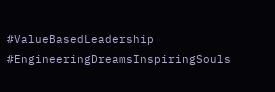#ValueBasedLeadership #EngineeringDreamsInspiringSouls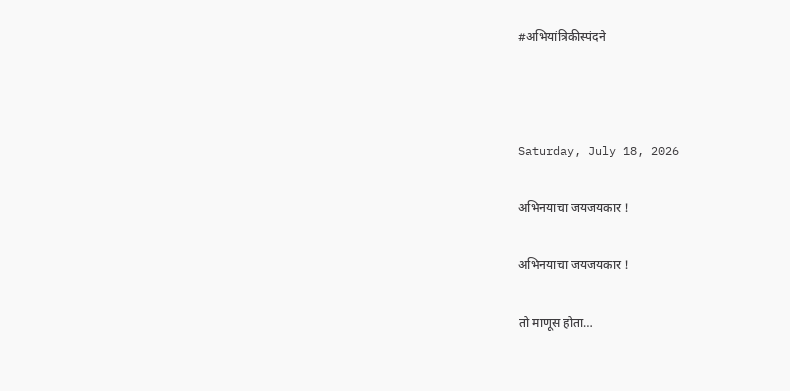#अभियांत्रिकीस्पंदने



Saturday, July 18, 2026

अभिनयाचा जयजयकार !

अभिनयाचा जयजयकार !

तो माणूस होता…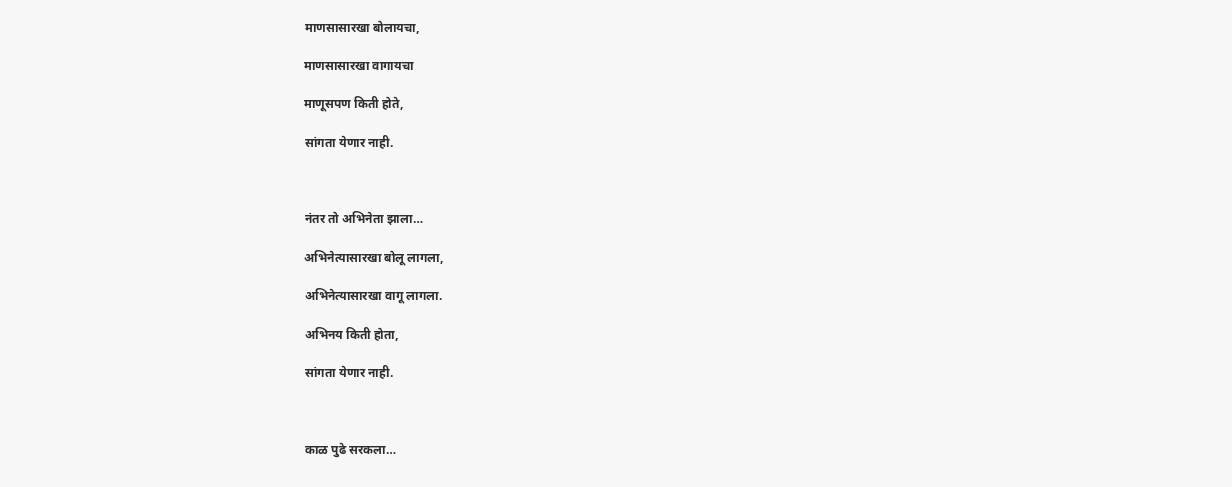माणसासारखा बोलायचा,

माणसासारखा वागायचा

माणूसपण किती होते,

सांगता येणार नाही.



नंतर तो अभिनेता झाला…

अभिनेत्यासारखा बोलू लागला,

अभिनेत्यासारखा वागू लागला.

अभिनय किती होता,

सांगता येणार नाही.



काळ पुढे सरकला…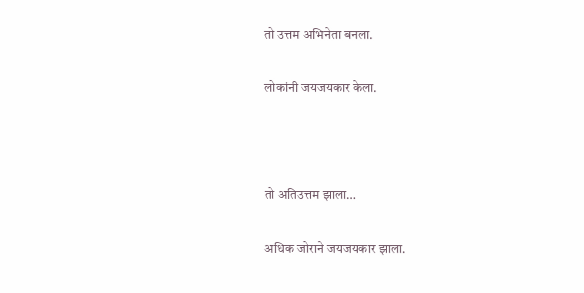तो उत्तम अभिनेता बनला.

लोकांनी जयजयकार केला.



तो अतिउत्तम झाला…

अधिक जोराने जयजयकार झाला.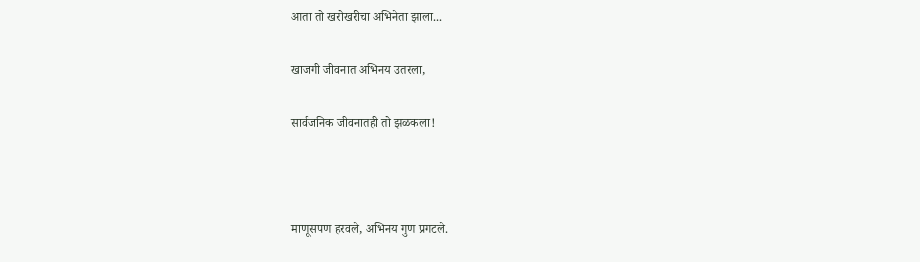आता तो खरोखरीचा अभिनेता झाला...

खाजगी जीवनात अभिनय उतरला,

सार्वजनिक जीवनातही तो झळकला!



माणूसपण हरवले, अभिनय गुण प्रगटले.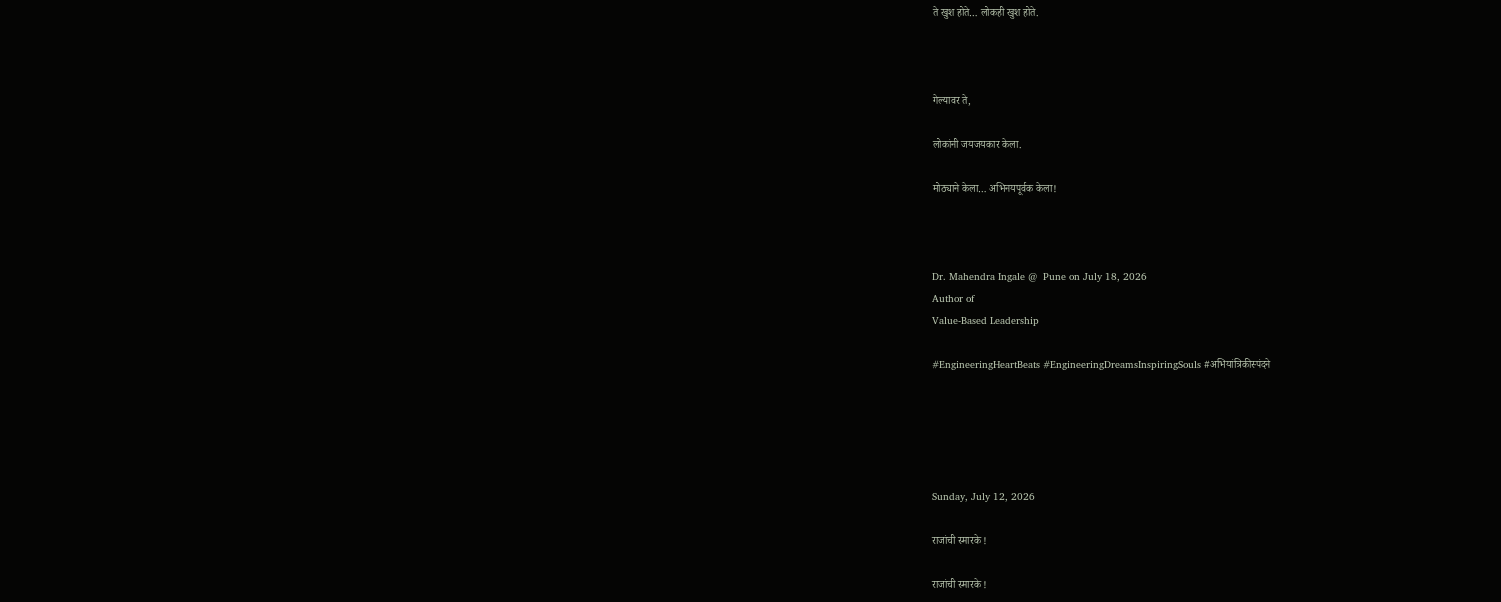ते खुश होते… लोकही खुश होते.



गेल्यावर ते,

लोकांनी जयजयकार केला.

मोठ्याने केला… अभिनयपूर्वक केला!



Dr. Mahendra Ingale @  Pune on July 18, 2026
Author of
Value‑Based Leadership

#EngineeringHeartBeats #EngineeringDreamsInspiringSouls #अभियांत्रिकीस्पंदने





Sunday, July 12, 2026

राजांची स्मारके !

राजांची स्मारके !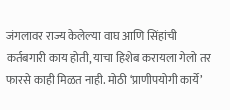जंगलावर राज्य केलेल्या वाघ आणि सिंहांची कर्तबगारी काय होती, याचा हिशेब करायला गेलो तर फारसे काही मिळत नाही. मोठी ‘प्राणीपयोगी कार्ये’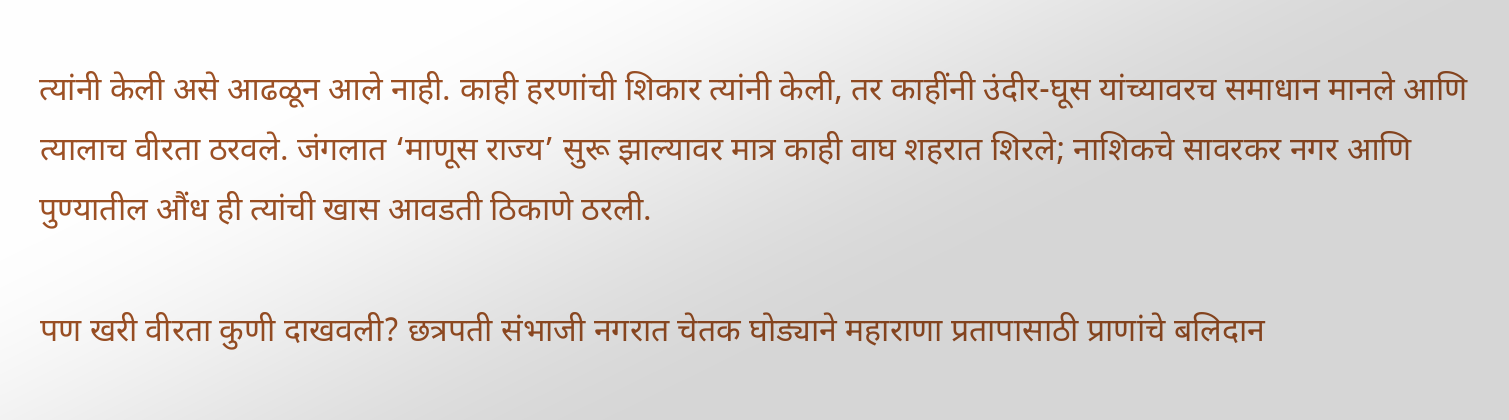त्यांनी केली असे आढळून आले नाही. काही हरणांची शिकार त्यांनी केली, तर काहींनी उंदीर-घूस यांच्यावरच समाधान मानले आणि त्यालाच वीरता ठरवले. जंगलात ‘माणूस राज्य’ सुरू झाल्यावर मात्र काही वाघ शहरात शिरले; नाशिकचे सावरकर नगर आणि पुण्यातील औंध ही त्यांची खास आवडती ठिकाणे ठरली.

पण खरी वीरता कुणी दाखवली? छत्रपती संभाजी नगरात चेतक घोड्याने महाराणा प्रतापासाठी प्राणांचे बलिदान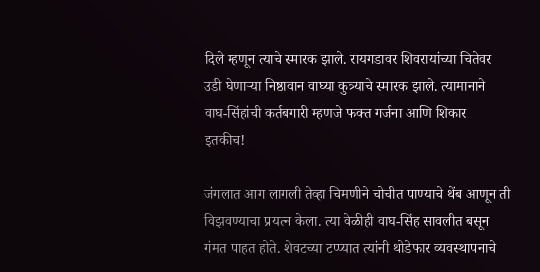दिले म्हणून त्याचे स्मारक झाले. रायगडावर शिवरायांच्या चितेवर उडी घेणाऱ्या निष्ठावान वाघ्या कुत्र्याचे स्मारक झाले. त्यामानाने वाघ-सिंहांची कर्तबगारी म्हणजे फक्त गर्जना आणि शिकार इतकीच!

जंगलात आग लागली तेव्हा चिमणीने चोचीत पाण्याचे थेंब आणून ती विझवण्याचा प्रयत्न केला. त्या वेळीही वाघ-सिंह सावलीत बसून गंमत पाहत होते. शेवटच्या टप्प्यात त्यांनी थोडेफार व्यवस्थापनाचे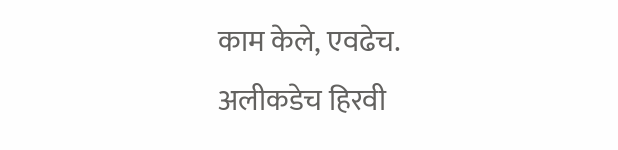काम केले, एवढेच. अलीकडेच हिरवी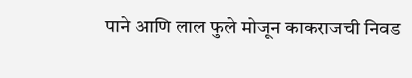पाने आणि लाल फुले मोजून काकराजची निवड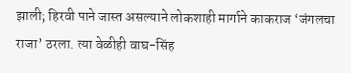झाली; हिरवी पाने जास्त असल्याने लोकशाही मार्गाने काकराज ‘जंगलचा राजा’ ठरला. त्या वेळीही वाघ-सिंह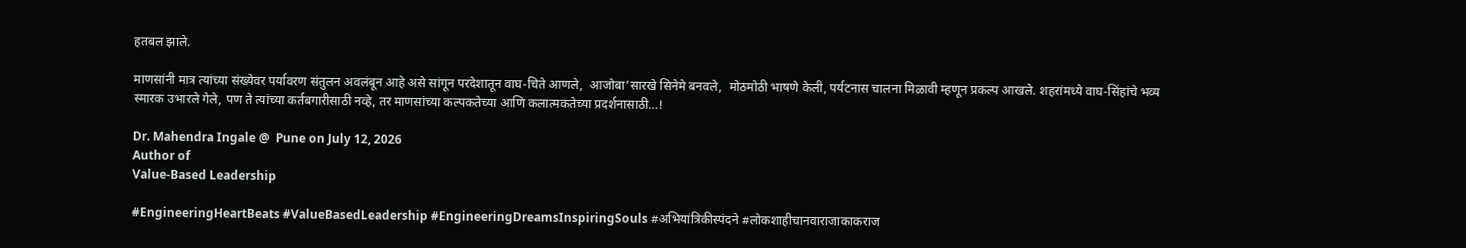हतबल झाले.

माणसांनी मात्र त्यांच्या संख्येवर पर्यावरण संतुलन अवलंबून आहे असे सांगून परदेशातून वाघ-चिते आणले,  आजोबा’सारखे सिनेमे बनवले,  मोठमोठी भाषणे केली, पर्यटनास चालना मिळावी म्हणून प्रकल्प आखले. शहरांमध्ये वाघ-सिंहांचे भव्य स्मारक उभारले गेले, पण ते त्यांच्या कर्तबगारीसाठी नव्हे, तर माणसांच्या कल्पकतेच्या आणि कलात्मकतेच्या प्रदर्शनासाठी…!

Dr. Mahendra Ingale @  Pune on July 12, 2026
Author of
Value‑Based Leadership

#EngineeringHeartBeats #ValueBasedLeadership #EngineeringDreamsInspiringSouls #अभियांत्रिकीस्पंदने #लोकशाहीचानवाराजाकाकराज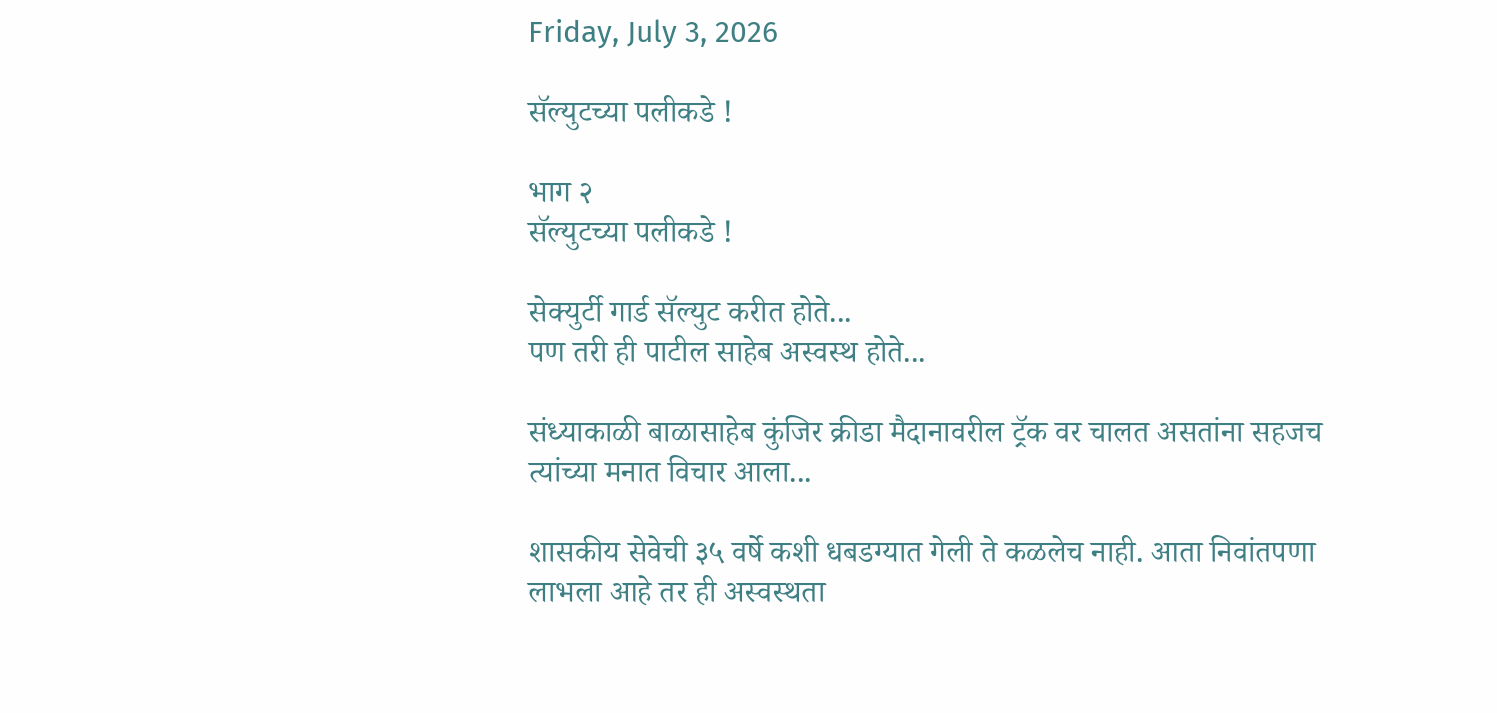Friday, July 3, 2026

सॅल्युटच्या पलीकडे !

भाग २
सॅल्युटच्या पलीकडे !

सेक्युर्टी गार्ड सॅल्युट करीत होते...
पण तरी ही पाटील साहेब अस्वस्थ होते...

संध्याकाळी बाळासाहेब कुंजिर क्रीडा मैदानावरील ट्रॅक वर चालत असतांना सहजच त्यांच्या मनात विचार आला...

शासकीय सेवेची ३५ वर्षे कशी धबडग्यात गेली ते कळलेच नाही. आता निवांतपणा लाभला आहे तर ही अस्वस्थता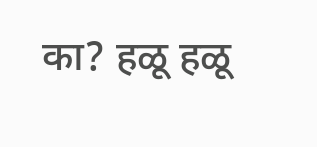का? हळू हळू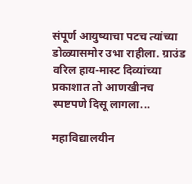संपूर्ण आयुष्याचा पटच त्यांच्या डोळ्यासमोर उभा राहीला. ग्राउंड वरिल हाय-मास्ट दिव्यांच्या प्रकाशात तो आणखीनच स्पष्टपणे दिसू लागला...

महाविद्यालयीन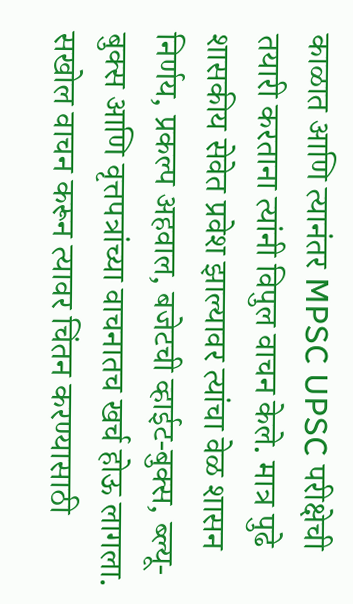काळात आणि त्यानंतर MPSC UPSC परीक्षेची तयारी करताना त्यांनी विपुल वाचन केले. मात्र पुढे शासकीय सेवेत प्रवेश झाल्यावर त्यांचा वेळ शासन निर्णय, प्रकल्प अहवाल, बजेटची व्हाईट-बुक्स, ब्ल्यू-बुक्स आणि वृत्तपत्रांच्या वाचनातच खर्च होऊ लागला. सखोल वाचन करून त्यावर चिंतन करण्यासाठी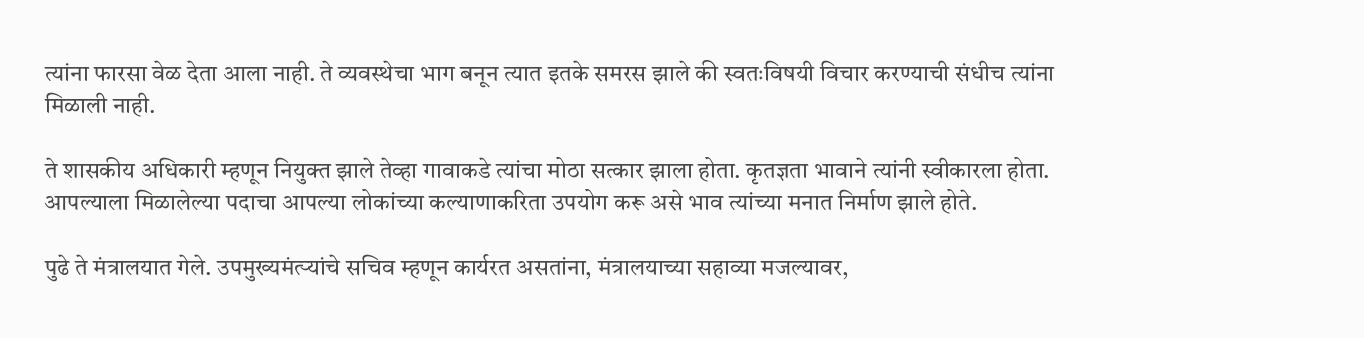त्यांना फारसा वेळ देता आला नाही. ते व्यवस्थेचा भाग बनून त्यात इतके समरस झाले की स्वतःविषयी विचार करण्याची संधीच त्यांना मिळाली नाही.

ते शासकीय अधिकारी म्हणून नियुक्त झाले तेव्हा गावाकडे त्यांचा मोठा सत्कार झाला होता. कृतज्ञता भावाने त्यांनी स्वीकारला होता. आपल्याला मिळालेल्या पदाचा आपल्या लोकांच्या कल्याणाकरिता उपयोग करू असे भाव त्यांच्या मनात निर्माण झाले होते.

पुढे ते मंत्रालयात गेले. उपमुख्यमंत्र्‍यांचे सचिव म्हणून कार्यरत असतांना, मंत्रालयाच्या सहाव्या मजल्यावर,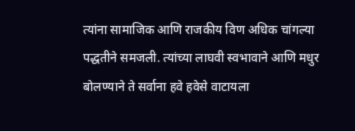त्यांना सामाजिक आणि राजकीय विण अधिक चांगल्या पद्धतीने समजली. त्यांच्या लाघवी स्वभावाने आणि मधुर बोलण्याने ते सर्वाना हवे हवेसे वाटायला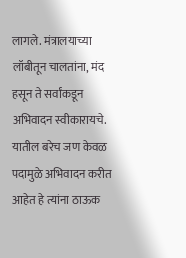लागले. मंत्रालयाच्या लॉबीतून चालतांना, मंद हसून ते सर्वांकडून अभिवादन स्वीकारायचे. यातील बरेच जण केवळ पदामुळे अभिवादन करीत आहेत हे त्यांना ठाऊक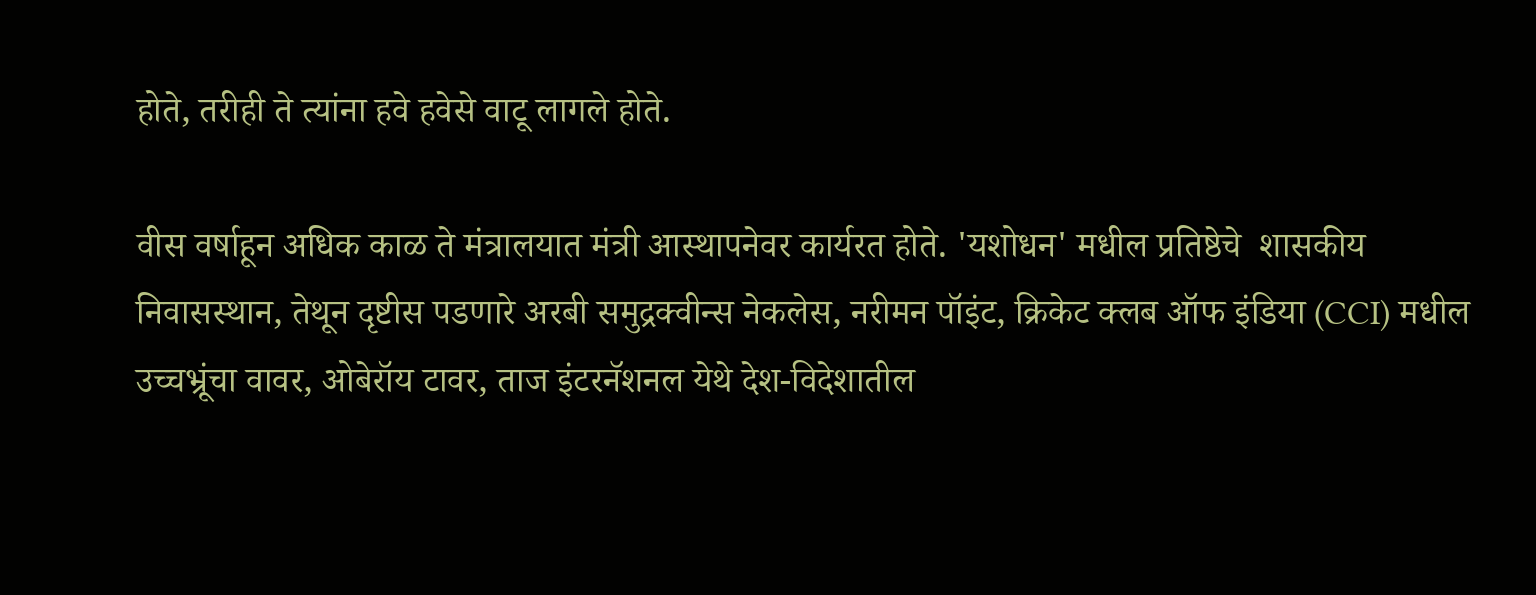होते, तरीही ते त्यांना हवे हवेसे वाटू लागले होते.

वीस वर्षाहून अधिक काळ ते मंत्रालयात मंत्री आस्थापनेवर कार्यरत होते. 'यशोधन' मधील प्रतिष्ठेचे  शासकीय निवासस्थान, तेथून दृष्टीस पडणारे अरबी समुद्रक्वीन्स नेकलेस, नरीमन पॉइंट, क्रिकेट क्लब ऑफ इंडिया (CCI) मधील उच्चभ्रूंचा वावर, ओबेरॉय टावर, ताज इंटरनॅशनल येथे देश-विदेशातील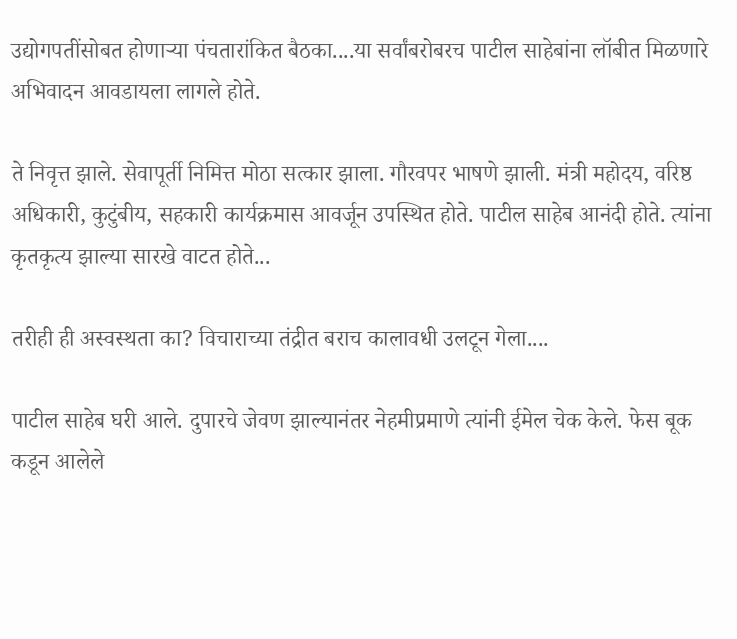उद्योगपतींसोबत होणाऱ्या पंचतारांकित बैठका....या सर्वांबरोबरच पाटील साहेबांना लॉबीत मिळणारे अभिवादन आवडायला लागले होते.

ते निवृत्त झाले. सेवापूर्ती निमित्त मोठा सत्कार झाला. गौरवपर भाषणे झाली. मंत्री महोदय, वरिष्ठ अधिकारी, कुटुंबीय, सहकारी कार्यक्रमास आवर्जून उपस्थित होते. पाटील साहेब आनंदी होते. त्यांना कृतकृत्य झाल्या सारखे वाटत होते...

तरीही ही अस्वस्थता का? विचाराच्या तंद्रीत बराच कालावधी उलटून गेला....

पाटील साहेब घरी आले. दुपारचे जेवण झाल्यानंतर नेहमीप्रमाणे त्यांनी ईमेल चेक केले. फेस बूक कडून आलेले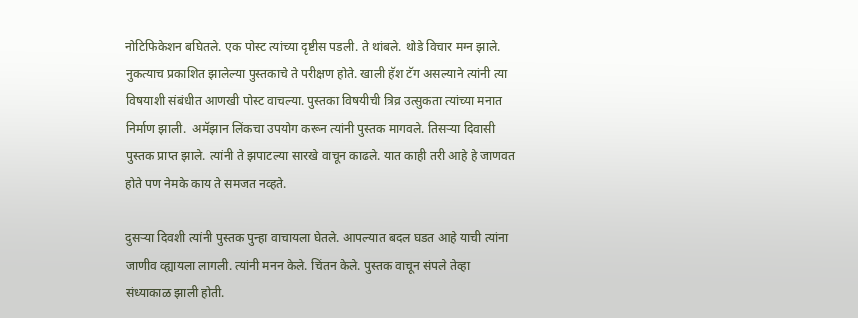नोटिफिकेशन बघितले. एक पोस्ट त्यांच्या दृष्टीस पडली. ते थांबले. थोडे विचार मग्न झाले. नुकत्याच प्रकाशित झालेल्या पुस्तकाचे ते परीक्षण होते. खाली हॅश टॅग असल्याने त्यांनी त्या विषयाशी संबंधीत आणखी पोस्ट वाचल्या. पुस्तका विषयीची त्रिव्र उत्सुकता त्यांच्या मनात निर्माण झाली.  अमॅझान लिंकचा उपयोग करून त्यांनी पुस्तक मागवले. तिसऱ्या दिवासी पुस्तक प्राप्त झाले. त्यांनी ते झपाटल्या सारखे वाचून काढले. यात काही तरी आहे हे जाणवत होते पण नेमके काय ते समजत नव्हते.

दुसऱ्या दिवशी त्यांनी पुस्तक पुन्हा वाचायला घेतले. आपल्यात बदल घडत आहे याची त्यांना जाणीव व्ह्यायला लागली. त्यांनी मनन केले. चिंतन केले. पुस्तक वाचून संपले तेव्हा संध्याकाळ झाली होती.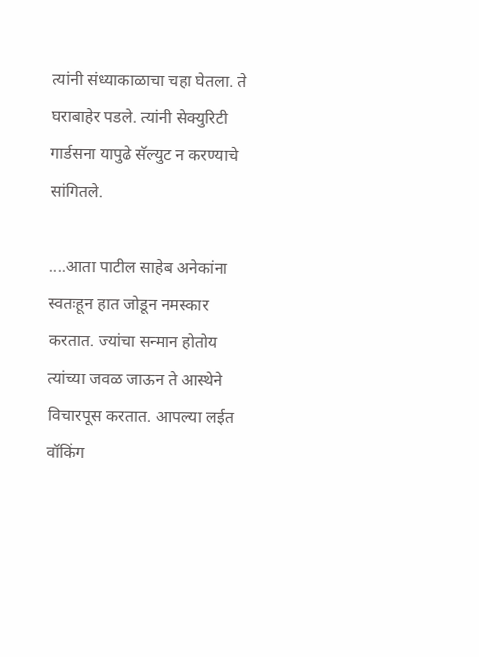त्यांनी संध्याकाळाचा चहा घेतला. ते घराबाहेर पडले. त्यांनी सेक्युरिटी गार्डसना यापुढे सॅल्युट न करण्याचे सांगितले.

....आता पाटील साहेब अनेकांना स्वतःहून हात जोडून नमस्कार करतात. ज्यांचा सन्मान होतोय त्यांच्या जवळ जाऊन ते आस्थेने विचारपूस करतात. आपल्या लईत वॉकिंग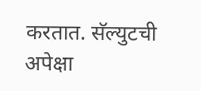करतात. सॅल्युटची अपेक्षा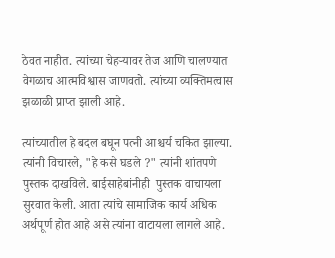ठेवत नाहीत. त्यांच्या चेहऱ्यावर तेज आणि चालण्यात वेगळाच आत्मविश्वास जाणवतो. त्यांच्या व्यक्तिमत्वास झळाळी प्राप्त झाली आहे.

त्यांच्यातील हे बदल बघून पत्नी आश्चर्य चकित झाल्या. त्यांनी विचारले, "हे कसे घडले ?" त्यांनी शांतपणे पुस्तक दाखविले. बाईसाहेबांनीही  पुस्तक वाचायला सुरवात केली. आता त्यांचे सामाजिक कार्य अधिक अर्थपूर्ण होत आहे असे त्यांना वाटायला लागले आहे.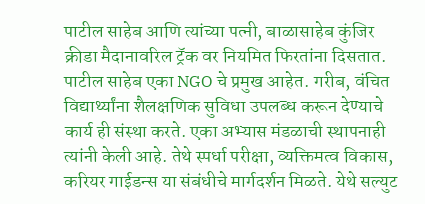पाटील साहेब आणि त्यांच्या पत्नी, बाळासाहेब कुंजिर क्रीडा मैदानावरिल ट्रॅक वर नियमित फिरतांना दिसतात. पाटील साहेब एका NGO चे प्रमुख आहेत. गरीब, वंचित विद्यार्थ्यांना शैलक्षणिक सुविधा उपलब्ध करून देण्याचे कार्य ही संस्था करते. एका अभ्यास मंडळाची स्थापनाही त्यांनी केली आहे. तेथे स्पर्धा परीक्षा, व्यक्तिमत्व विकास, करियर गाईडन्स या संबंधीचे मार्गदर्शन मिळते. येथे सल्युट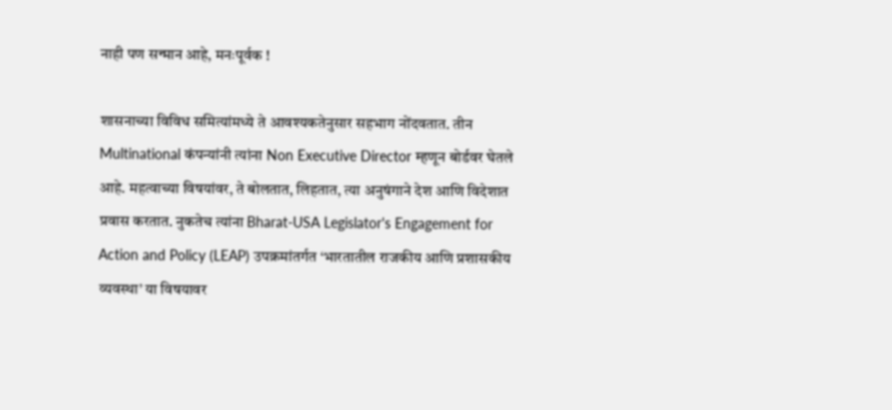नाही पण सन्मान आहे, मनःपूर्वक !

शासनाच्या विविध समित्यांमध्ये ते आवश्यकतेनुसार सहभाग नोंदवतात. तीन Multinational कंपन्यांनी त्यांना Non Executive Director म्हणून बोर्डवर घेतले आहे. महत्वाच्या विषयांवर, ते बोलतात, लिहतात, त्या अनुषंगाने देश आणि विदेशात प्रवास करतात. नुकतेच त्यांना Bharat-USA Legislator's Engagement for Action and Policy (LEAP) उपक्रमांतर्गत ‘भारतातील राजकीय आणि प्रशासकीय व्यवस्था’ या विषयावर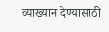व्याख्यान देण्यासाठी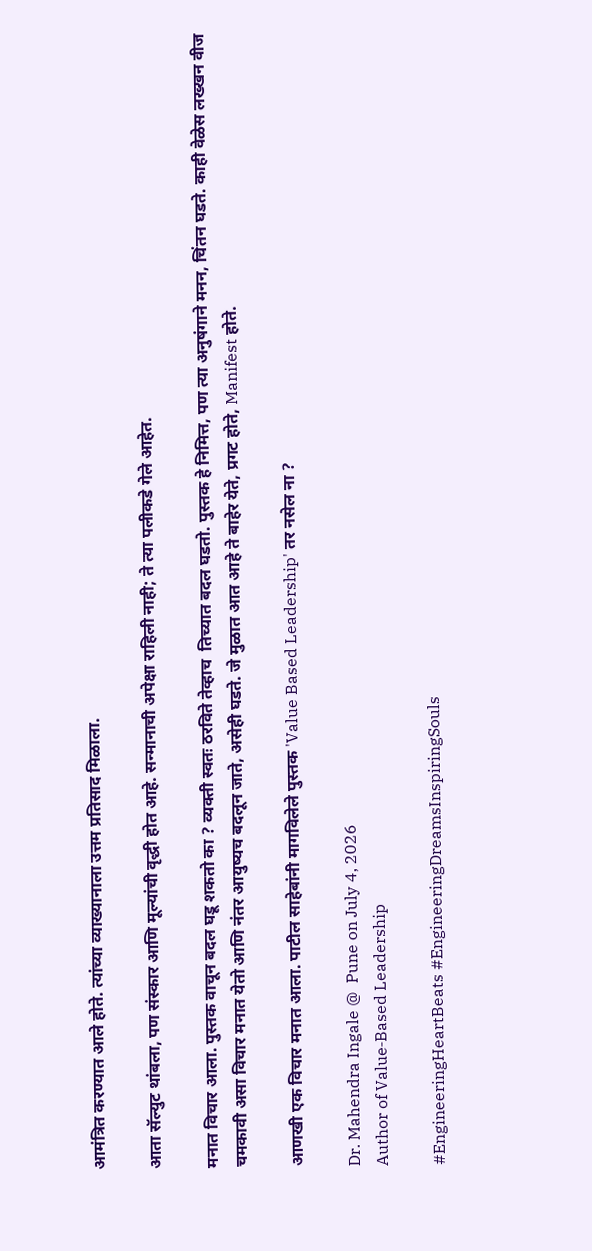आमंत्रित करण्यात आले होते. त्यांच्या व्याख्यानाला उत्तम प्रतिसाद मिळाला.

आता सॅल्युट थांबला, पण संस्कार आणि मूल्यांची वृद्धी होत आहे. सन्मानाची अपेक्षा राहिली नाही; ते त्या पलीकडे गेले आहेत.

मनात विचार आला. पुस्तक वाचून बदल घडू शकतो का ? व्यक्ती स्वतः ठरविते तेव्हाच  तिच्यात बदल घडतो. पुस्तक हे निमित्त, पण त्या अनुषंगाने मनन, चिंतन घडते. काही वेळेस लख्खन वीज चमकावी असा विचार मनात येतो आणि नंतर आयुष्यच बदलून जाते, असेही घडते. जे मुळात आत आहे ते बाहेर येते, प्रगट होते, Manifest होते.

आणखी एक विचार मनात आला. पाटील साहेबांनी मागविलेले पुस्तक 'Value Based Leadership' तर नसेल ना ?

Dr. Mahendra Ingale @  Pune on July 4, 2026
Author of Value‑Based Leadership

#EngineeringHeartBeats #EngineeringDreamsInspiringSouls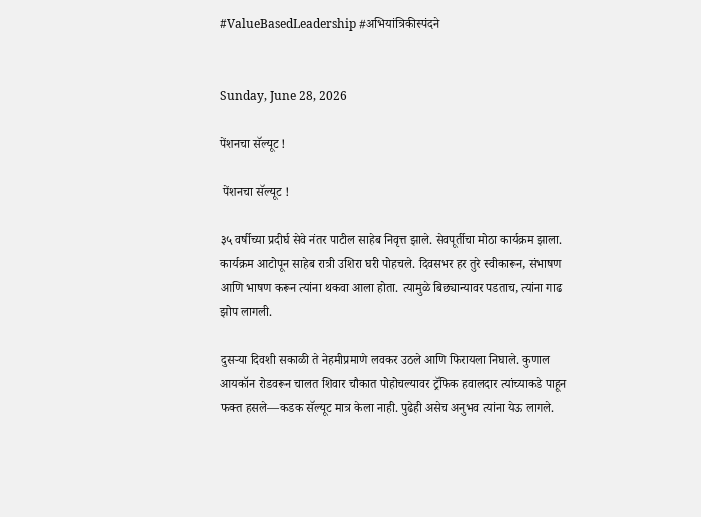#ValueBasedLeadership #अभियांत्रिकीस्पंदने


Sunday, June 28, 2026

पेंशनचा सॅल्यूट !

 पेंशनचा सॅल्यूट !

३५ वर्षीच्या प्रदीर्घ सेवे नंतर पाटील साहेब निवृत्त झाले. सेवपूर्तीचा मोठा कार्यक्रम झाला. कार्यक्रम आटोपून साहेब रात्री उशिरा घरी पोहचले. दिवसभर हर तुरे स्वीकारून, संभाषण आणि भाषण करून त्यांना थकवा आला होता. त्यामुळे बिछ्यान्यावर पडताच, त्यांना गाढ झोप लागली.

दुसऱ्या दिवशी सकाळी ते नेहमीप्रमाणे लवकर उठले आणि फिरायला निघाले. कुणाल आयकॉन रोडवरून चालत शिवार चौकात पोहोचल्यावर ट्रॅफिक हवालदार त्यांच्याकडे पाहून फक्त हसले—कडक सॅल्यूट मात्र केला नाही. पुढेही असेच अनुभव त्यांना येऊ लागले.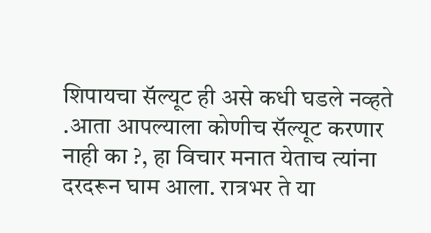शिपायचा सॅल्यूट ही असे कधी घडले नव्हते .आता आपल्याला कोणीच सॅल्यूट करणार नाही का ?, हा विचार मनात येताच त्यांना दरदरून घाम आला. रात्रभर ते या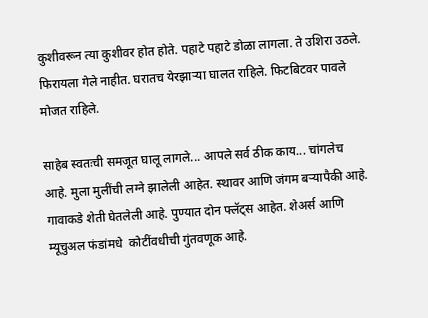कुशीवरून त्या कुशीवर होत होते. पहाटे पहाटे डोळा लागला. ते उशिरा उठले. फिरायला गेले नाहीत. घरातच येरझाऱ्या घालत राहिले. फिटबिटवर पावले मोजत राहिले.

साहेब स्वतःची समजूत घालू लागले... आपले सर्व ठीक काय... चांगलेच आहे. मुला मुलींची लग्ने झालेली आहेत. स्थावर आणि जंगम बऱ्यापैकी आहे. गावाकडे शेती घेतलेली आहे. पुण्यात दोन फ्लॅट्स आहेत. शेअर्स आणि म्यूचुअल फंडांमधे  कोटींवधीची गुंतवणूक आहे.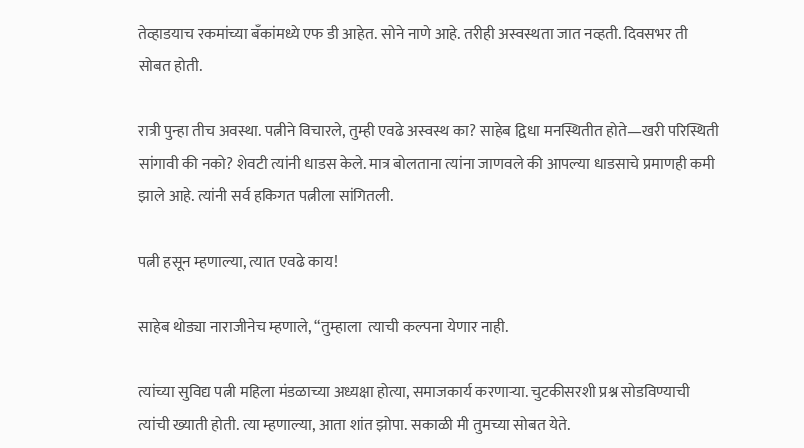तेव्हाडयाच रकमांच्या बँकांमध्ये एफ डी आहेत. सोने नाणे आहे. तरीही अस्वस्थता जात नव्हती. दिवसभर ती सोबत होती.

रात्री पुन्हा तीच अवस्था. पत्नीने विचारले, तुम्ही एवढे अस्वस्थ का? साहेब द्विधा मनस्थितीत होते—खरी परिस्थिती सांगावी की नको? शेवटी त्यांनी धाडस केले. मात्र बोलताना त्यांना जाणवले की आपल्या धाडसाचे प्रमाणही कमी झाले आहे. त्यांनी सर्व हकिगत पत्नीला सांगितली.

पत्नी हसून म्हणाल्या, त्यात एवढे काय!

साहेब थोड्या नाराजीनेच म्हणाले, “तुम्हाला  त्याची कल्पना येणार नाही.

त्यांच्या सुविद्य पत्नी महिला मंडळाच्या अध्यक्षा होत्या, समाजकार्य करणाऱ्या. चुटकीसरशी प्रश्न सोडविण्याची त्यांची ख्याती होती. त्या म्हणाल्या, आता शांत झोपा. सकाळी मी तुमच्या सोबत येते.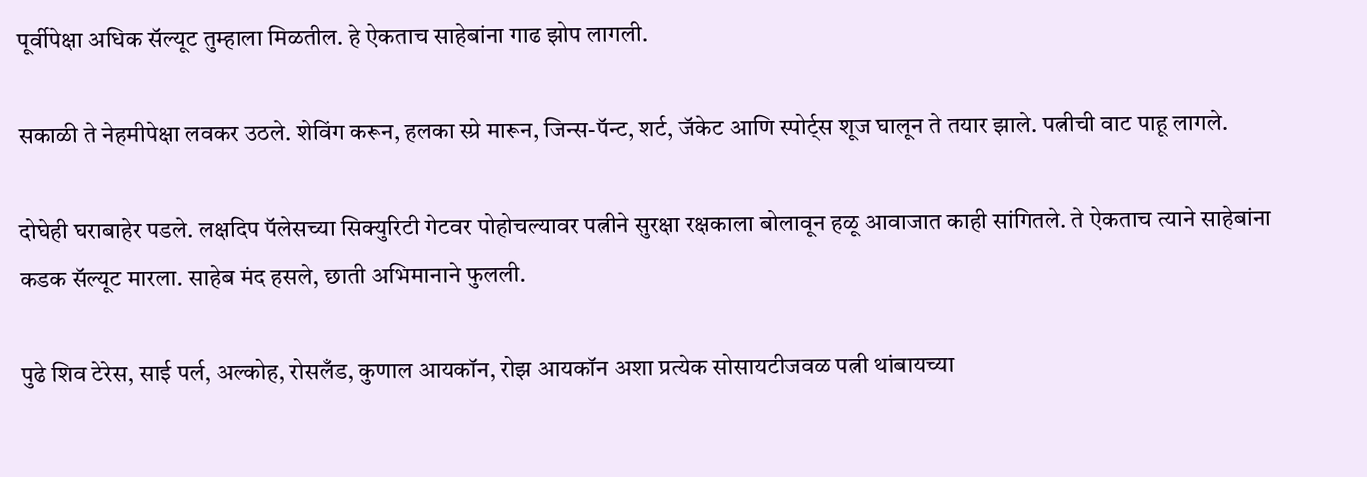पूर्वीपेक्षा अधिक सॅल्यूट तुम्हाला मिळतील. हे ऐकताच साहेबांना गाढ झोप लागली.

सकाळी ते नेहमीपेक्षा लवकर उठले. शेविंग करून, हलका स्प्रे मारून, जिन्स-पॅन्ट, शर्ट, जॅकेट आणि स्पोर्ट्स शूज घालून ते तयार झाले. पत्नीची वाट पाहू लागले.

दोघेही घराबाहेर पडले. लक्षदिप पॅलेसच्या सिक्युरिटी गेटवर पोहोचल्यावर पत्नीने सुरक्षा रक्षकाला बोलावून हळू आवाजात काही सांगितले. ते ऐकताच त्याने साहेबांना कडक सॅल्यूट मारला. साहेब मंद हसले, छाती अभिमानाने फुलली.

पुढे शिव टेरेस, साई पर्ल, अल्कोह, रोसलँड, कुणाल आयकॉन, रोझ आयकॉन अशा प्रत्येक सोसायटीजवळ पत्नी थांबायच्या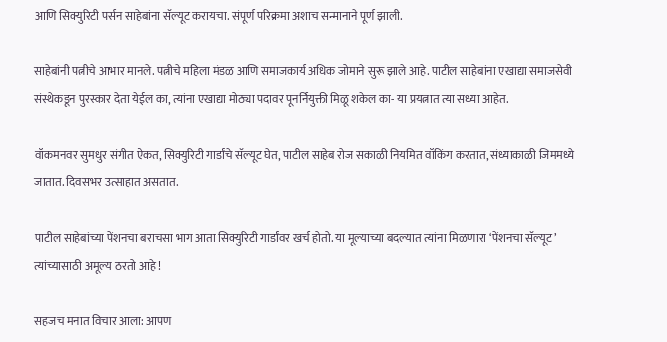आणि सिक्युरिटी पर्सन साहेबांना सॅल्यूट करायचा. संपूर्ण परिक्रमा अशाच सन्मानाने पूर्ण झाली.

साहेबांनी पत्नीचे आभार मानले. पत्नीचे महिला मंडळ आणि समाजकार्य अधिक जोमाने सुरू झाले आहे. पाटील साहेबांना एखाद्या समाजसेवी संस्थेकडून पुरस्कार देता येईल का, त्यांना एखाद्या मोठ्या पदावर पूनर्नियुक्ती मिळू शकेल का- या प्रयत्नात त्या सध्या आहेत.

वॉकमनवर सुमधुर संगीत ऐकत, सिक्युरिटी गार्डांचे सॅल्यूट घेत, पाटील साहेब रोज सकाळी नियमित वॉकिंग करतात, संध्याकाळी जिममध्ये जातात. दिवसभर उत्साहात असतात.

पाटील साहेबांच्या पेंशनचा बराचसा भाग आता सिक्युरिटी गार्डांवर खर्च होतो. या मूल्याच्या बदल्यात त्यांना मिळणारा ‘पेंशनचा सॅल्यूट’ त्यांच्यासाठी अमूल्य ठरतो आहे !

सहजच मनात विचार आला: आपण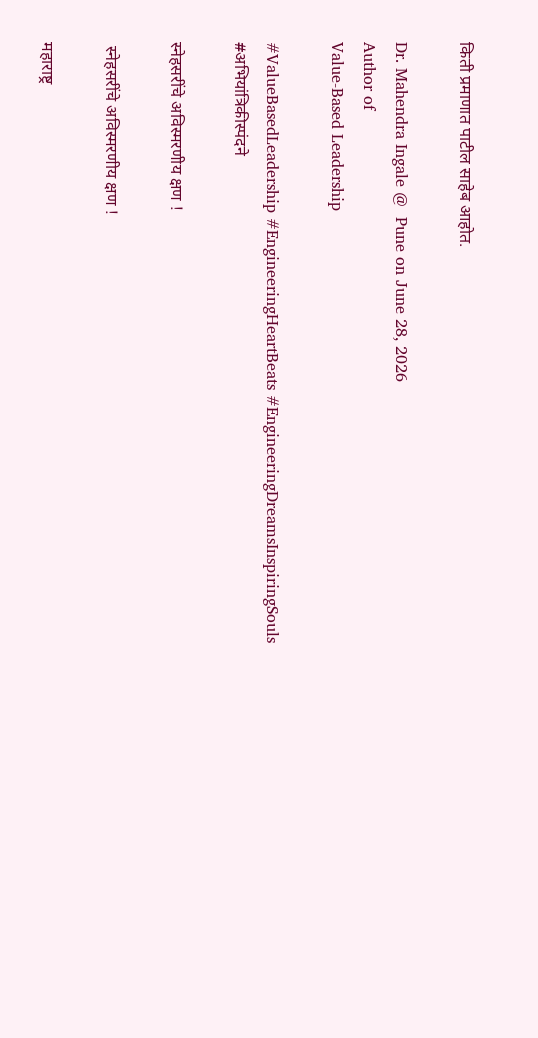किती प्रमाणात पाटील साहेब आहोत.

Dr. Mahendra Ingale @  Pune on June 28, 2026
Author of
Value‑Based Leadership

#ValueBasedLeadership #EngineeringHeartBeats #EngineeringDreamsInspiringSouls #अभियांत्रिकीस्पंदने

स्नेहसरींचे अविस्मरणीय क्षण !

 स्नेहसरींचे अविस्मरणीय क्षण !

महाराष्ट्र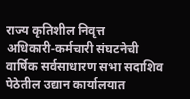राज्य कृतिशील निवृत्त अधिकारी‑कर्मचारी संघटनेची वार्षिक सर्वसाधारण सभा सदाशिव पेठेतील उद्यान कार्यालयात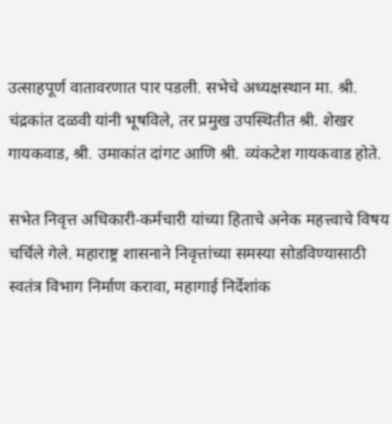उत्साहपूर्ण वातावरणात पार पडली. सभेचे अध्यक्षस्थान मा. श्री. चंद्रकांत दळवी यांनी भूषविले, तर प्रमुख उपस्थितीत श्री. शेखर गायकवाड, श्री. उमाकांत दांगट आणि श्री. व्यंकटेश गायकवाड होते.

सभेत निवृत्त अधिकारी‑कर्मचारी यांच्या हिताचे अनेक महत्त्वाचे विषय चर्चिले गेले. महाराष्ट्र शासनाने निवृत्तांच्या समस्या सोडविण्यासाठी स्वतंत्र विभाग निर्माण करावा, महागाई निर्देशांक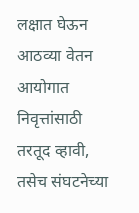लक्षात घेऊन आठव्या वेतन आयोगात निवृत्तांसाठी तरतूद व्हावी, तसेच संघटनेच्या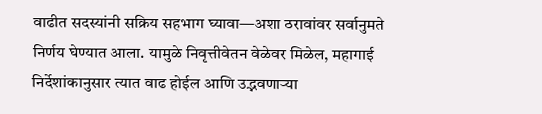वाढीत सदस्यांनी सक्रिय सहभाग घ्यावा—अशा ठरावांवर सर्वानुमते निर्णय घेण्यात आला. यामुळे निवृत्तीवेतन वेळेवर मिळेल, महागाई निर्देशांकानुसार त्यात वाढ होईल आणि उद्भवणाऱ्या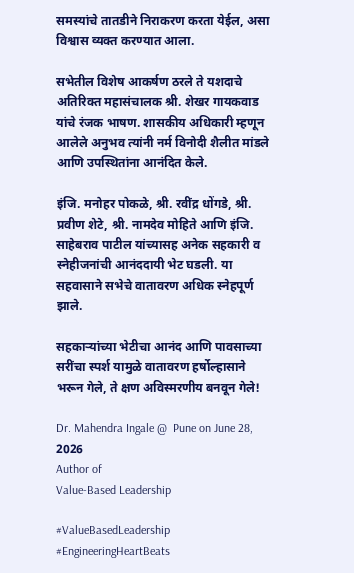समस्यांचे तातडीने निराकरण करता येईल, असा विश्वास व्यक्त करण्यात आला.

सभेतील विशेष आकर्षण ठरले ते यशदाचे अतिरिक्त महासंचालक श्री. शेखर गायकवाड यांचे रंजक भाषण. शासकीय अधिकारी म्हणून आलेले अनुभव त्यांनी नर्म विनोदी शैलीत मांडले आणि उपस्थितांना आनंदित केले.

इंजि. मनोहर पोकळे, श्री. रवींद्र धोंगडे, श्री. प्रवीण शेटे, श्री. नामदेव मोहिते आणि इंजि. साहेबराव पाटील यांच्यासह अनेक सहकारी व स्नेहीजनांची आनंददायी भेट घडली. या सहवासाने सभेचे वातावरण अधिक स्नेहपूर्ण झाले.

सहकाऱ्यांच्या भेटीचा आनंद आणि पावसाच्या सरींचा स्पर्श यामुळे वातावरण हर्षोल्हासाने भरून गेले, ते क्षण अविस्मरणीय बनवून गेले!

Dr. Mahendra Ingale @  Pune on June 28, 2026
Author of
Value‑Based Leadership

#ValueBasedLeadership #EngineeringHeartBeats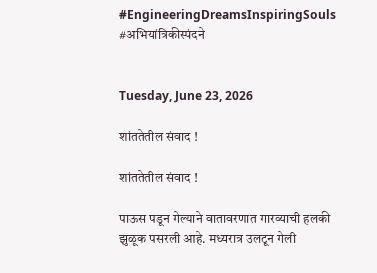#EngineeringDreamsInspiringSouls #अभियांत्रिकीस्पंदने


Tuesday, June 23, 2026

शांततेतील संवाद !

शांततेतील संवाद !

पाऊस पडून गेल्याने वातावरणात गारव्याची हलकी झुळूक पसरली आहे. मध्यरात्र उलटून गेली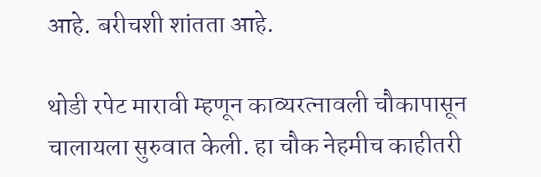आहे. बरीचशी शांतता आहे.

थोडी रपेट मारावी म्हणून काव्यरत्नावली चौकापासून चालायला सुरुवात केली. हा चौक नेहमीच काहीतरी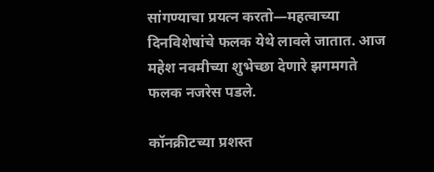सांगण्याचा प्रयत्न करतो—महत्वाच्या दिनविशेषांचे फलक येथे लावले जातात. आज महेश नवमीच्या शुभेच्छा देणारे झगमगते फलक नजरेस पडले.

कॉनक्रीटच्या प्रशस्त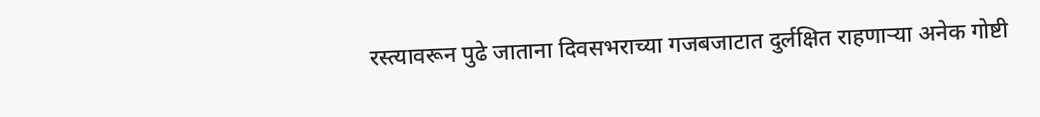रस्त्यावरून पुढे जाताना दिवसभराच्या गजबजाटात दुर्लक्षित राहणाऱ्या अनेक गोष्टी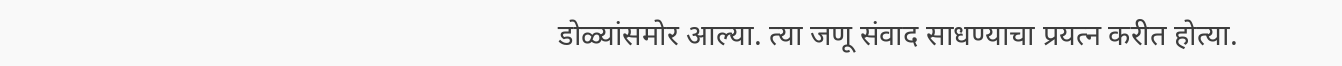डोळ्यांसमोर आल्या. त्या जणू संवाद साधण्याचा प्रयत्न करीत होत्या.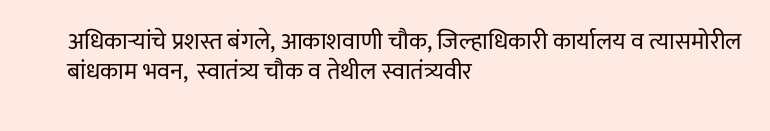अधिकाऱ्यांचे प्रशस्त बंगले, आकाशवाणी चौक, जिल्हाधिकारी कार्यालय व त्यासमोरील  बांधकाम भवन,  स्वातंत्र्य चौक व तेथील स्वातंत्र्यवीर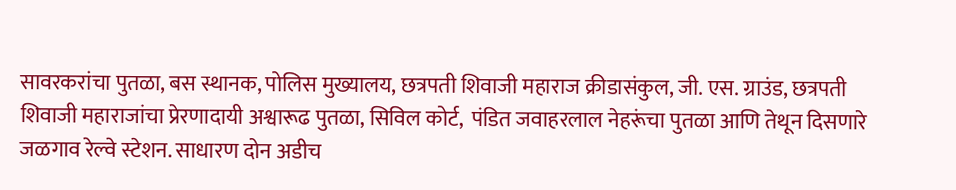सावरकरांचा पुतळा, बस स्थानक, पोलिस मुख्यालय, छत्रपती शिवाजी महाराज क्रीडासंकुल, जी. एस. ग्राउंड, छत्रपती शिवाजी महाराजांचा प्रेरणादायी अश्वारूढ पुतळा, सिविल कोर्ट,  पंडित जवाहरलाल नेहरूंचा पुतळा आणि तेथून दिसणारे जळगाव रेल्वे स्टेशन. साधारण दोन अडीच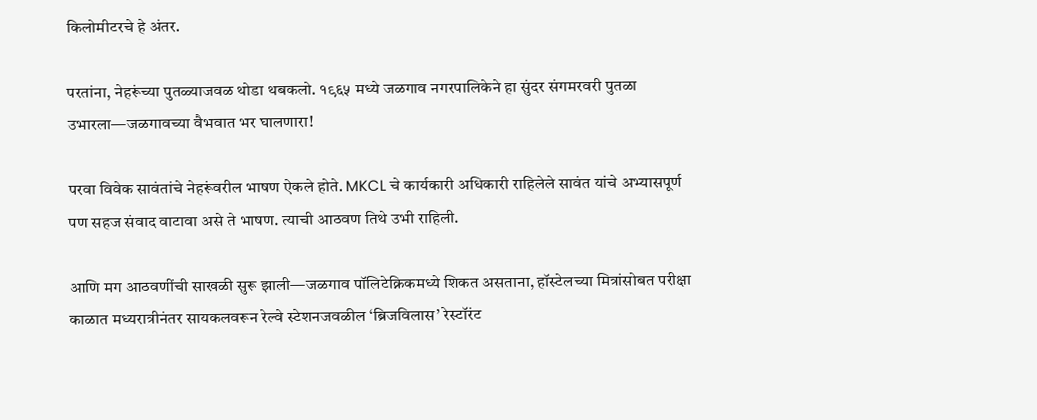किलोमीटरचे हे अंतर.

परतांना, नेहरूंच्या पुतळ्याजवळ थोडा थबकलो. १९६५ मध्ये जळगाव नगरपालिकेने हा सुंदर संगमरवरी पुतळा उभारला—जळगावच्या वैभवात भर घालणारा!

परवा विवेक सावंतांचे नेहरूंवरील भाषण ऐकले होते. MKCL चे कार्यकारी अधिकारी राहिलेले सावंत यांचे अभ्यासपूर्ण पण सहज संवाद वाटावा असे ते भाषण. त्याची आठवण तिथे उभी राहिली.

आणि मग आठवणींची साखळी सुरू झाली—जळगाव पॉलिटेक्निकमध्ये शिकत असताना, हॉस्टेलच्या मित्रांसोबत परीक्षा काळात मध्यरात्रीनंतर सायकलवरून रेल्वे स्टेशनजवळील ‘ब्रिजविलास’ रेस्टॉरंट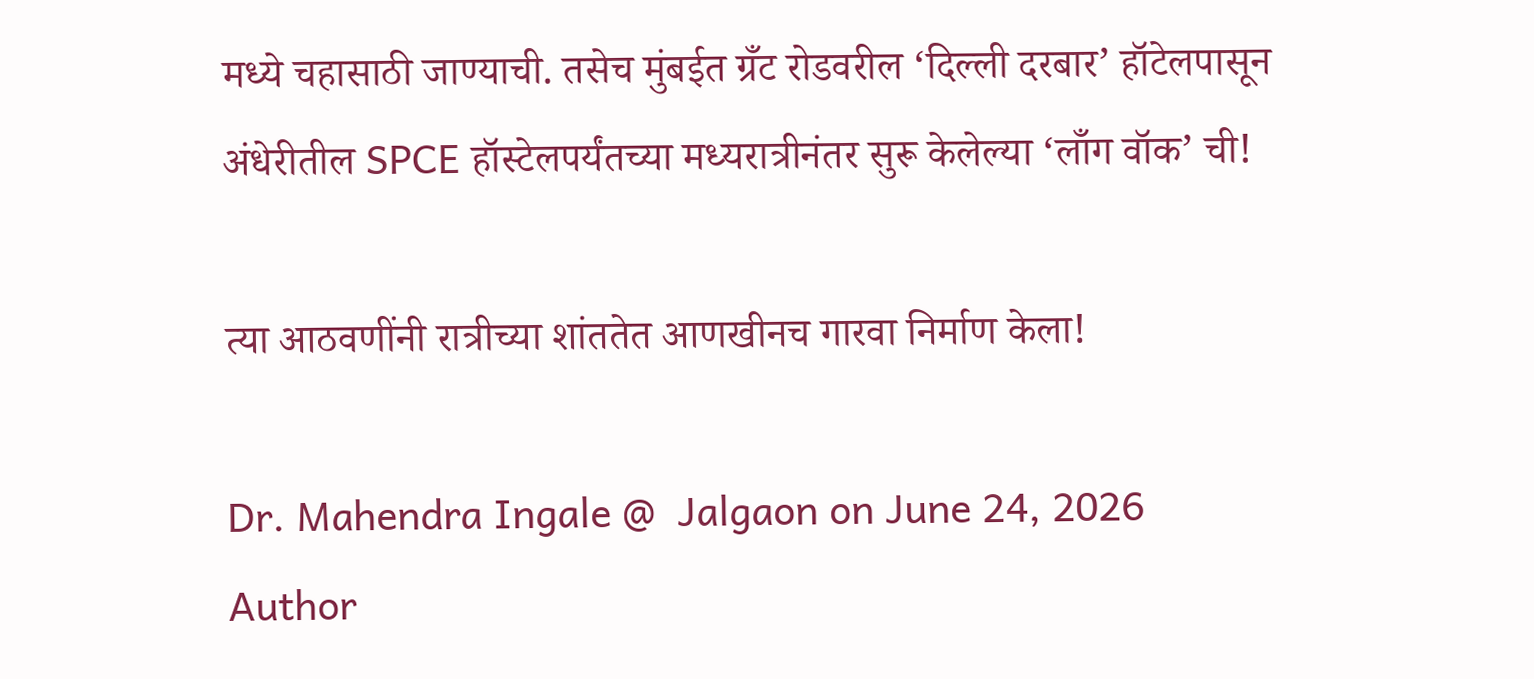मध्ये चहासाठी जाण्याची. तसेच मुंबईत ग्रँट रोडवरील ‘दिल्ली दरबार’ हॉटेलपासून अंधेरीतील SPCE हॉस्टेलपर्यंतच्या मध्यरात्रीनंतर सुरू केलेल्या ‘लाँग वॉक’ ची!

त्या आठवणींनी रात्रीच्या शांततेत आणखीनच गारवा निर्माण केला!

Dr. Mahendra Ingale @  Jalgaon on June 24, 2026
Author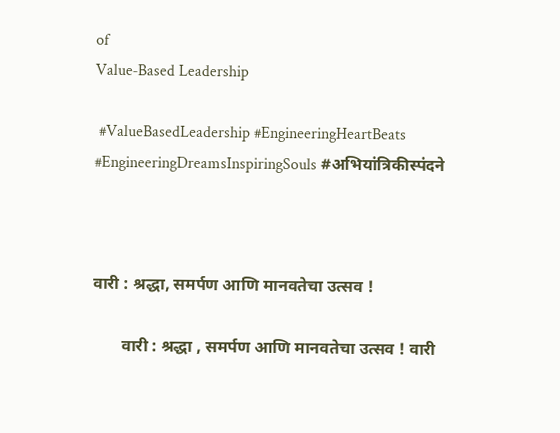of
Value‑Based Leadership

 #ValueBasedLeadership #EngineeringHeartBeats #EngineeringDreamsInspiringSouls #अभियांत्रिकीस्पंदने



वारी : श्रद्धा, समर्पण आणि मानवतेचा उत्सव !

       वारी : श्रद्धा , समर्पण आणि मानवतेचा उत्सव ! वारी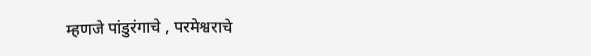म्हणजे पांडुरंगाचे , परमेश्वराचे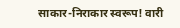साकार-निराकार स्वरूप! वारी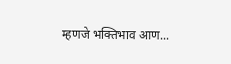म्हणजे भक्तिभाव आण...